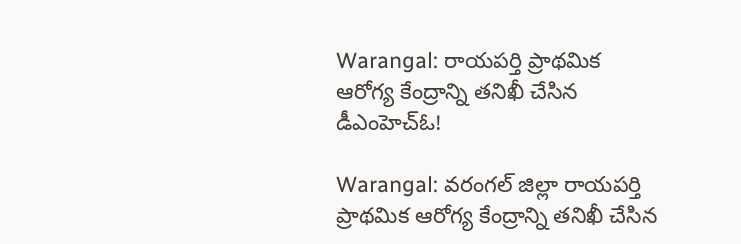Warangal: రాయపర్తి ప్రాథమిక ఆరోగ్య కేంద్రాన్ని తనిఖీ చేసిన డీఎంహెచ్‌ఓ!

Warangal: వరంగల్ జిల్లా రాయపర్తి ప్రాథమిక ఆరోగ్య కేంద్రాన్ని తనిఖీ చేసిన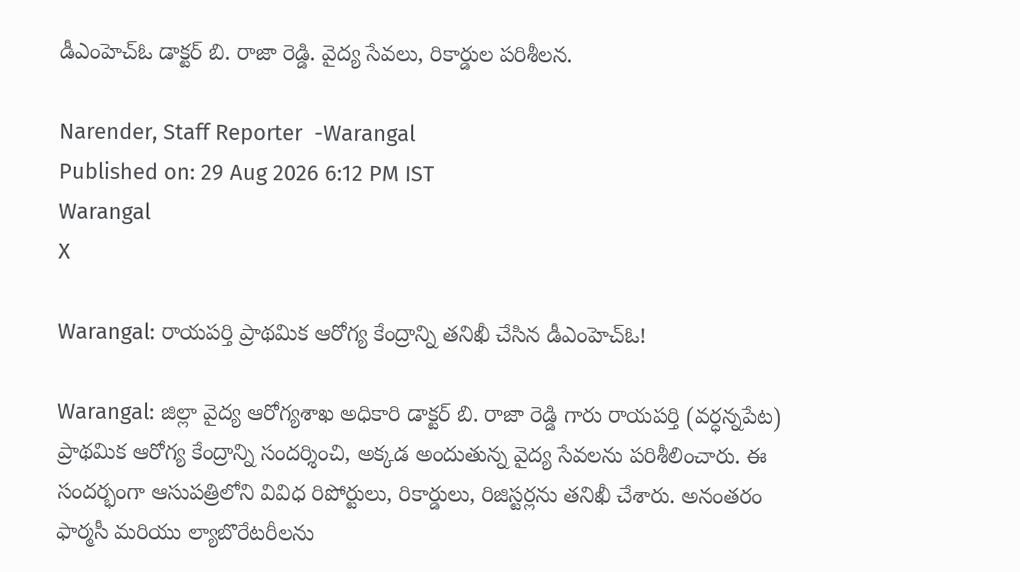డీఎంహెచ్‌ఓ డాక్టర్ బి. రాజా రెడ్డి. వైద్య సేవలు, రికార్డుల పరిశీలన.

Narender, Staff Reporter  -Warangal
Published on: 29 Aug 2026 6:12 PM IST
Warangal
X

Warangal: రాయపర్తి ప్రాథమిక ఆరోగ్య కేంద్రాన్ని తనిఖీ చేసిన డీఎంహెచ్‌ఓ!

Warangal: జిల్లా వైద్య ఆరోగ్యశాఖ అధికారి డాక్టర్ బి. రాజా రెడ్డి గారు రాయపర్తి (వర్ధన్నపేట) ప్రాథమిక ఆరోగ్య కేంద్రాన్ని సందర్శించి, అక్కడ అందుతున్న వైద్య సేవలను పరిశీలించారు. ఈ సందర్భంగా ఆసుపత్రిలోని వివిధ రిపోర్టులు, రికార్డులు, రిజిస్టర్లను తనిఖీ చేశారు. అనంతరం ఫార్మసీ మరియు ల్యాబొరేటరీలను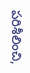పరిశీలించి,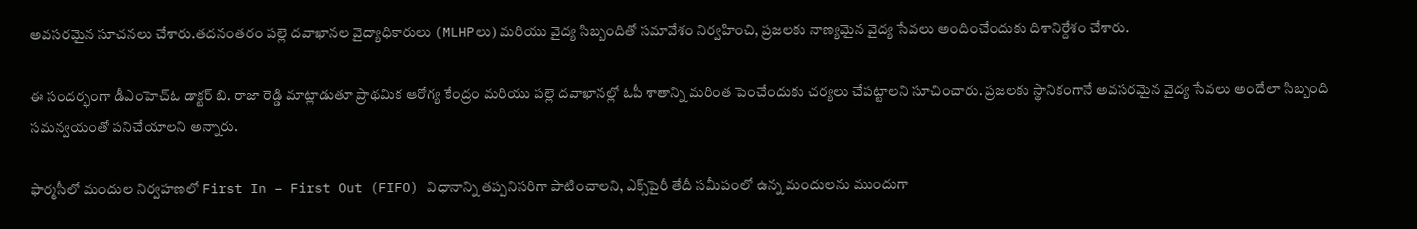అవసరమైన సూచనలు చేశారు.తదనంతరం పల్లె దవాఖానల వైద్యాధికారులు (MLHPలు) మరియు వైద్య సిబ్బందితో సమావేశం నిర్వహించి, ప్రజలకు నాణ్యమైన వైద్య సేవలు అందించేందుకు దిశానిర్దేశం చేశారు.

ఈ సందర్భంగా డీఎంహెచ్‌ఓ డాక్టర్ బి. రాజా రెడ్డి మాట్లాడుతూ ప్రాథమిక ఆరోగ్య కేంద్రం మరియు పల్లె దవాఖానల్లో ఓపీ శాతాన్ని మరింత పెంచేందుకు చర్యలు చేపట్టాలని సూచించారు. ప్రజలకు స్థానికంగానే అవసరమైన వైద్య సేవలు అందేలా సిబ్బంది సమన్వయంతో పనిచేయాలని అన్నారు.

ఫార్మసీలో మందుల నిర్వహణలో First In – First Out (FIFO) విధానాన్ని తప్పనిసరిగా పాటించాలని, ఎక్స్‌పైరీ తేదీ సమీపంలో ఉన్న మందులను ముందుగా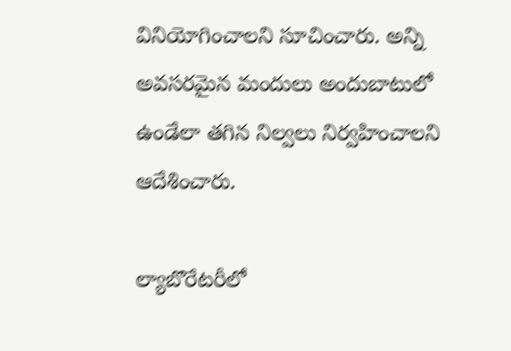వినియోగించాలని సూచించారు. అన్ని అవసరమైన మందులు అందుబాటులో ఉండేలా తగిన నిల్వలు నిర్వహించాలని ఆదేశించారు.

ల్యాబొరేటరీలో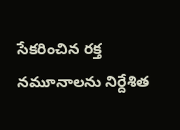సేకరించిన రక్త నమూనాలను నిర్దేశిత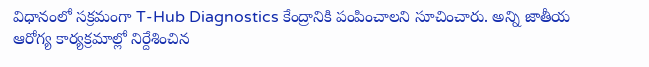విధానంలో సక్రమంగా T-Hub Diagnostics కేంద్రానికి పంపించాలని సూచించారు. అన్ని జాతీయ ఆరోగ్య కార్యక్రమాల్లో నిర్దేశించిన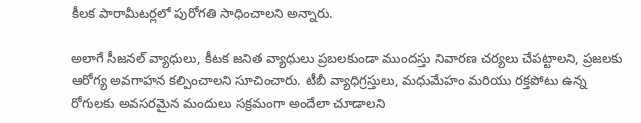కీలక పారామీటర్లలో పురోగతి సాధించాలని అన్నారు.

అలాగే సీజనల్ వ్యాధులు, కీటక జనిత వ్యాధులు ప్రబలకుండా ముందస్తు నివారణ చర్యలు చేపట్టాలని, ప్రజలకు ఆరోగ్య అవగాహన కల్పించాలని సూచించారు. టీబీ వ్యాధిగ్రస్తులు, మధుమేహం మరియు రక్తపోటు ఉన్న రోగులకు అవసరమైన మందులు సక్రమంగా అందేలా చూడాలని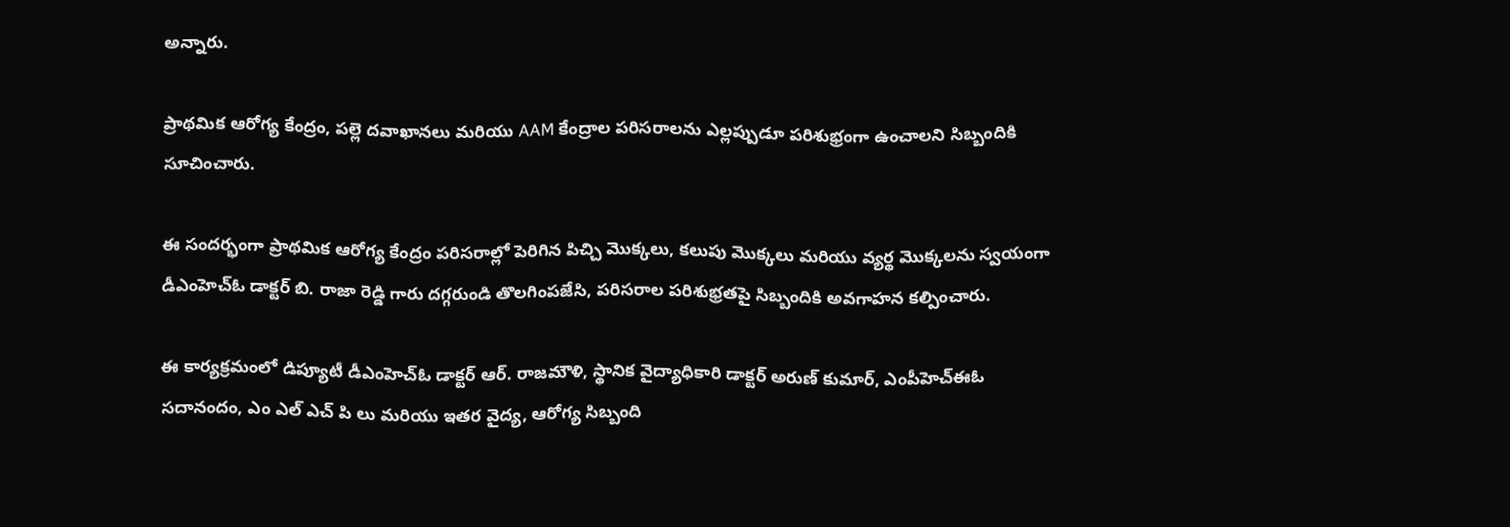అన్నారు.

ప్రాథమిక ఆరోగ్య కేంద్రం, పల్లె దవాఖానలు మరియు AAM కేంద్రాల పరిసరాలను ఎల్లప్పుడూ పరిశుభ్రంగా ఉంచాలని సిబ్బందికి సూచించారు.

ఈ సందర్భంగా ప్రాథమిక ఆరోగ్య కేంద్రం పరిసరాల్లో పెరిగిన పిచ్చి మొక్కలు, కలుపు మొక్కలు మరియు వ్యర్థ మొక్కలను స్వయంగా డీఎంహెచ్‌ఓ డాక్టర్ బి. రాజా రెడ్డి గారు దగ్గరుండి తొలగింపజేసి, పరిసరాల పరిశుభ్రతపై సిబ్బందికి అవగాహన కల్పించారు.

ఈ కార్యక్రమంలో డిప్యూటీ డీఎంహెచ్‌ఓ డాక్టర్ ఆర్. రాజమౌళి, స్థానిక వైద్యాధికారి డాక్టర్ అరుణ్ కుమార్, ఎంపీహెచ్‌ఈఓ సదానందం, ఎం ఎల్ ఎచ్ పి లు మరియు ఇతర వైద్య, ఆరోగ్య సిబ్బంది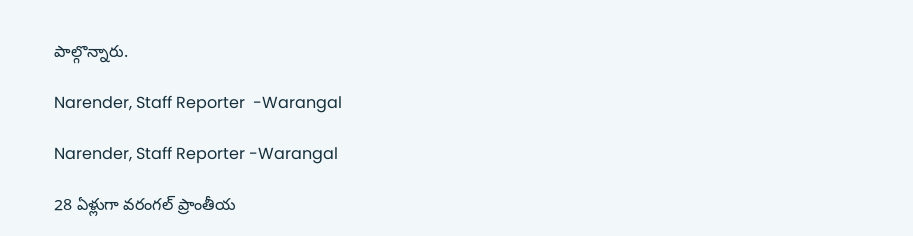పాల్గొన్నారు.

Narender, Staff Reporter  -Warangal

Narender, Staff Reporter -Warangal

28 ఏళ్లుగా వరంగల్ ప్రాంతీయ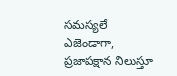సమస్యలే ఎజెండాగా, ప్రజాపక్షాన నిలుస్తూ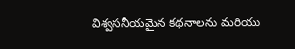విశ్వసనీయమైన కథనాలను మరియు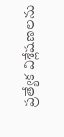ప్రత్యేక విశ్లేషణలను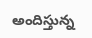అందిస్తున్న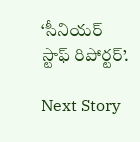‘సీనియర్ స్టాఫ్ రిపోర్టర్’.

Next Story